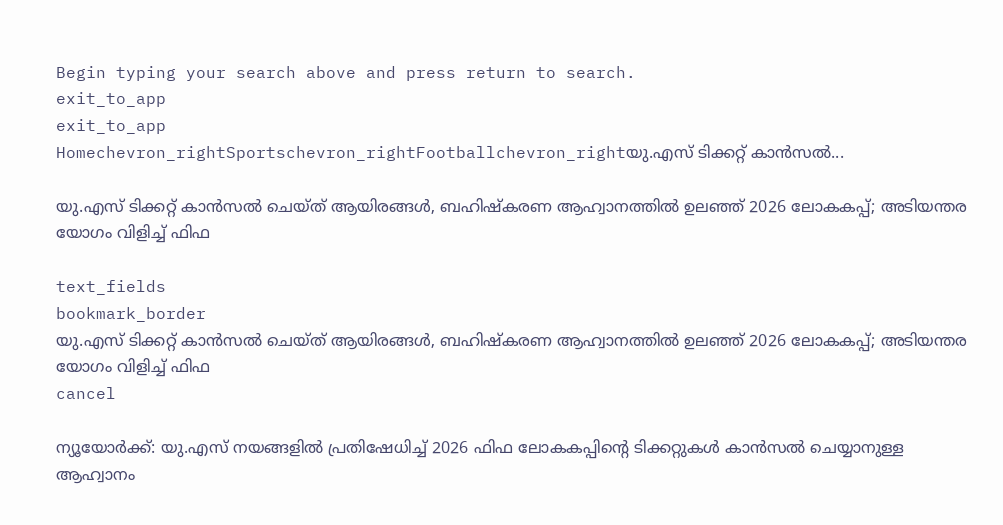Begin typing your search above and press return to search.
exit_to_app
exit_to_app
Homechevron_rightSportschevron_rightFootballchevron_rightയു.എസ് ടിക്കറ്റ് കാൻസൽ...

യു.എസ് ടിക്കറ്റ് കാൻസൽ ചെയ്ത് ആയിരങ്ങൾ, ബഹിഷ്‍കരണ ആഹ്വാനത്തിൽ ഉലഞ്ഞ് 2026 ലോകകപ്പ്; അടിയന്തര യോഗം വിളിച്ച് ഫിഫ

text_fields
bookmark_border
യു.എസ് ടിക്കറ്റ് കാൻസൽ ചെയ്ത് ആയിരങ്ങൾ, ബഹിഷ്‍കരണ ആഹ്വാനത്തിൽ ഉലഞ്ഞ് 2026 ലോകകപ്പ്; അടിയന്തര യോഗം വിളിച്ച് ഫിഫ
cancel

ന്യൂയോർക്ക്: യു.എസ് നയങ്ങളിൽ പ്രതിഷേധിച്ച് 2026 ഫിഫ ലോകകപ്പിന്റെ ടിക്കറ്റുകൾ കാൻസൽ ചെയ്യാനുള്ള ആഹ്വാനം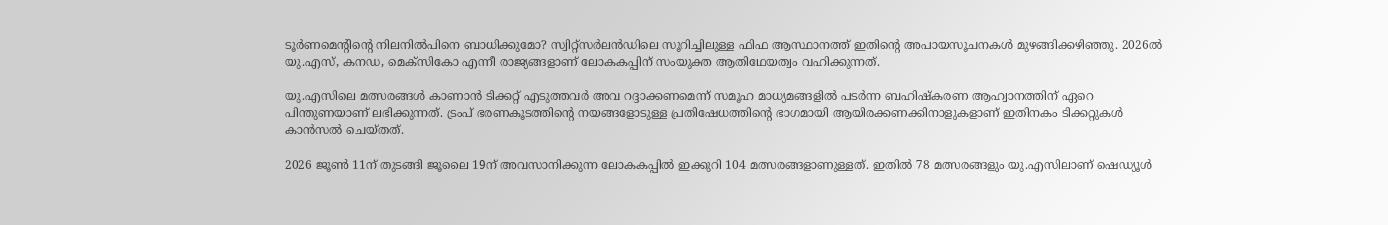ടൂർണമെന്റിന്റെ നിലനിൽപിനെ ബാധിക്കുമോ? സ്വിറ്റ്സർലൻഡിലെ സൂറിച്ചിലുള്ള ഫിഫ ആസ്ഥാനത്ത് ഇതിന്റെ അപായസൂചനകൾ മുഴങ്ങിക്കഴിഞ്ഞു. 2026ൽ യു.എസ്, കനഡ, മെക്സികോ എന്നീ രാജ്യങ്ങളാണ് ലോകകപ്പിന് സംയുക്ത ആതിഥേയത്വം വഹിക്കുന്നത്.

യു.എസിലെ മത്സരങ്ങൾ കാണാൻ ടിക്കറ്റ് എടുത്തവർ അവ റദ്ദാക്കണമെന്ന് സമൂഹ മാധ്യമങ്ങളിൽ പടർന്ന ബഹിഷ്‍കരണ ആഹ്വാനത്തിന് ഏറെ പിന്തുണയാണ് ലഭിക്കുന്നത്. ട്രംപ് ഭരണകൂടത്തിന്റെ നയങ്ങളോടുള്ള പ്രതിഷേധത്തിന്റെ ഭാഗമായി ആയിരക്കണക്കിനാളുകളാണ് ഇതിനകം ടിക്കറ്റുകൾ കാൻസൽ ചെയ്തത്.

2026 ജൂൺ 11ന് തുടങ്ങി ജൂലൈ 19ന് അവസാനിക്കുന്ന ലോകകപ്പിൽ ഇക്കുറി 104 മത്സരങ്ങളാണുള്ളത്. ഇതിൽ 78 മത്സരങ്ങളും യു.എസിലാണ് ഷെഡ്യൂൾ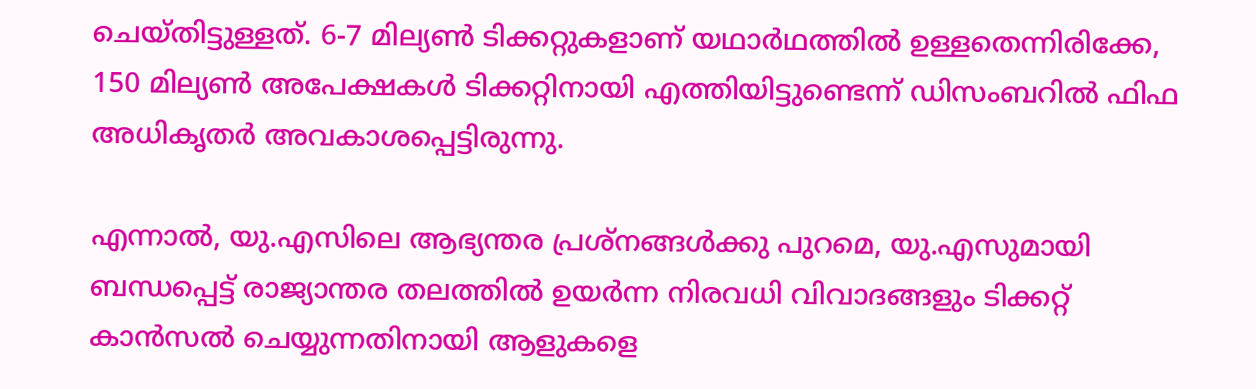ചെയ്തിട്ടുള്ളത്. 6-7 മില്യൺ ടിക്കറ്റുകളാണ് യഥാർഥത്തിൽ ഉള്ളതെന്നിരിക്കേ, 150 മില്യൺ അപേക്ഷകൾ ടിക്കറ്റിനായി എത്തിയിട്ടുണ്ടെന്ന് ഡിസംബറിൽ ഫിഫ അധികൃതർ അവകാശപ്പെട്ടിരുന്നു.

എന്നാൽ, യു.എസിലെ ആഭ്യന്തര പ്രശ്നങ്ങൾക്കു പുറമെ, യു.എസുമായി ബന്ധപ്പെട്ട് രാജ്യാന്തര തലത്തിൽ ഉയർന്ന നിരവധി വിവാദങ്ങളും ടിക്കറ്റ് കാൻസൽ ചെയ്യുന്നതിനായി ആളുകളെ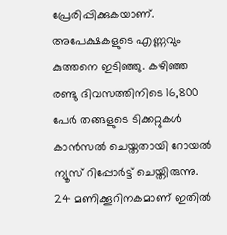പ്രേരിപ്പിക്കുകയാണ്. അപേക്ഷകളുടെ എണ്ണവും കുത്തനെ ഇടിഞ്ഞു. കഴിഞ്ഞ രണ്ടു ദിവസത്തിനിടെ 16,800 പേർ തങ്ങളുടെ ടിക്കറ്റുകൾ കാൻസൽ ചെയ്തതായി റോയൽ ന്യൂസ് റിപ്പോർട്ട് ചെയ്തിരുന്നു. 24 മണിക്കൂറിനകമാണ് ഇതിൽ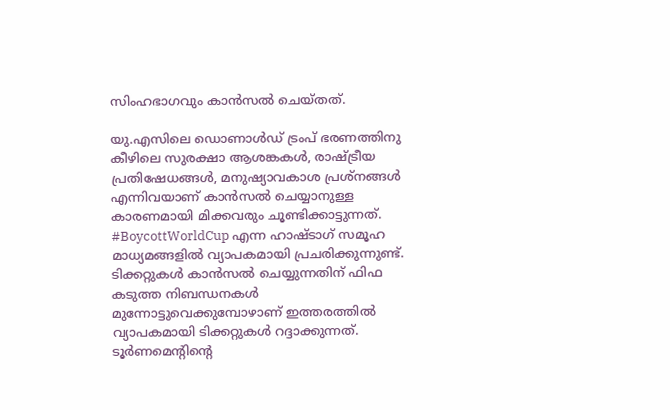സിംഹഭാഗവും കാൻസൽ ചെയ്തത്.

യു.എസിലെ ഡൊണാൾഡ് ട്രംപ് ഭരണത്തിനു കീഴിലെ സുരക്ഷാ ആശങ്കകൾ, രാഷ്ട്രീയ പ്രതിഷേധങ്ങൾ, മനുഷ്യാവകാശ പ്രശ്നങ്ങൾ എന്നിവയാണ് കാൻസൽ ചെയ്യാനുള്ള കാരണമായി മിക്കവരും ചൂണ്ടിക്കാട്ടുന്നത്. #BoycottWorldCup എന്ന ഹാഷ്ടാഗ് സമൂഹ മാധ്യമങ്ങളിൽ വ്യാപകമായി പ്രചരിക്കുന്നുണ്ട്. ടിക്കറ്റുകൾ കാൻസൽ ചെയ്യുന്നതിന് ഫിഫ കടുത്ത നിബന്ധനകൾ മുന്നോട്ടുവെക്കുമ്പോഴാണ് ഇത്തരത്തിൽ വ്യാപകമായി ടിക്കറ്റുകൾ റദ്ദാക്കുന്നത്. ടൂർണമെന്റിന്റെ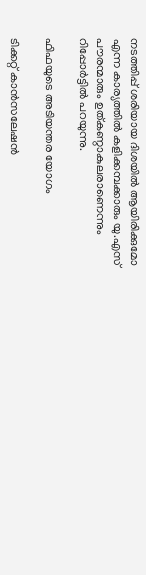നടത്തിപ്പ് ശരിയായ ദിശയിൽ ആയിരിക്കുമോ എന്ന കാര്യത്തിൽ കളിക്കമ്പക്കാരും യു.എസ് പൗരന്മാരും ഉത്കണ്ഠാകുലരാണെന്നും റിപ്പോർട്ടിൽ പറയുന്നു.

ഫിഫയുടെ അടിയന്തര യോഗം

ടിക്കറ്റ് കാൻസലേഷൻ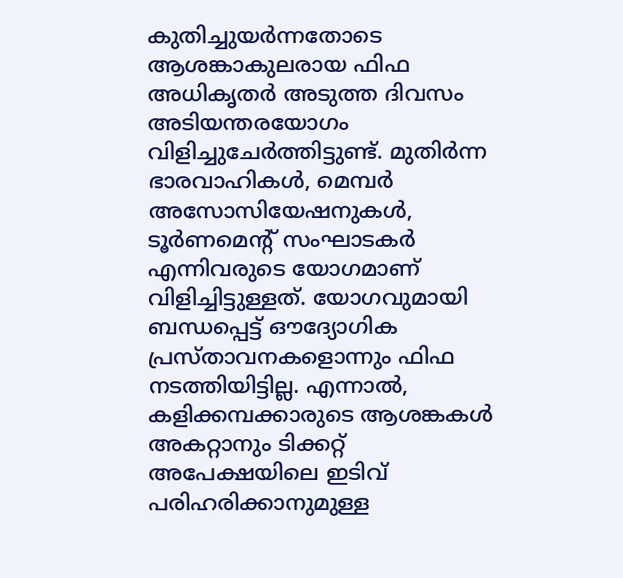കുതിച്ചുയർന്നതോടെ ആശങ്കാകുലരായ ഫിഫ അധികൃതർ അടുത്ത ദിവസം അടിയന്തരയോഗം വിളിച്ചുചേർത്തിട്ടുണ്ട്. മുതിർന്ന ഭാരവാഹികൾ, മെമ്പർ അസോസിയേഷനുകൾ, ടൂർണമെന്റ് സംഘാടകർ എന്നിവരുടെ യോഗമാണ് വിളിച്ചിട്ടുള്ളത്. യോഗവുമായി ബന്ധപ്പെട്ട് ഔദ്യോഗിക പ്രസ്താവനകളൊന്നും ഫിഫ നടത്തിയിട്ടില്ല. എന്നാൽ, കളിക്കമ്പക്കാരുടെ ആശങ്കകൾ അകറ്റാനും ടിക്കറ്റ് അപേക്ഷയിലെ ഇടിവ് പരിഹരിക്കാനുമുള്ള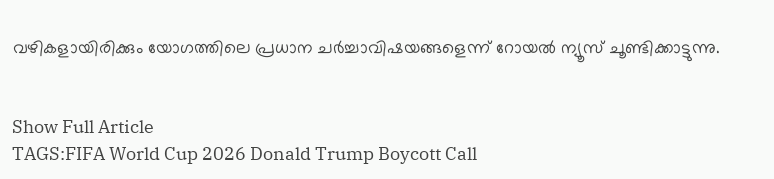വഴികളായിരിക്കും യോഗത്തിലെ പ്രധാന ചർച്ചാവിഷയങ്ങളെന്ന് റോയൽ ന്യൂസ് ചൂണ്ടിക്കാട്ടുന്നു.


Show Full Article
TAGS:FIFA World Cup 2026 Donald Trump Boycott Call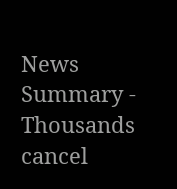News Summary - Thousands cancel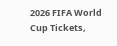2026 FIFA World Cup Tickets,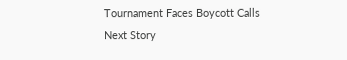Tournament Faces Boycott Calls
Next Story